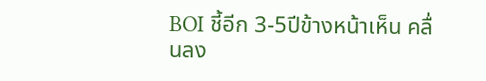BOI ชี้อีก 3-5ปีข้างหน้าเห็น คลื่นลง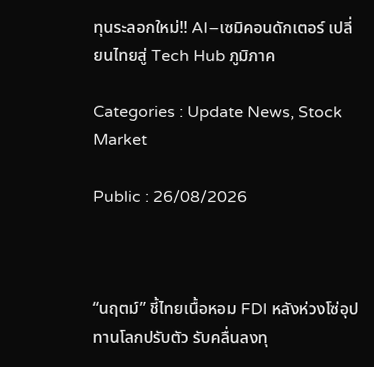ทุนระลอกใหม่!! AI–เซมิคอนดักเตอร์ เปลี่ยนไทยสู่ Tech Hub ภูมิภาค

Categories : Update News, Stock Market

Public : 26/08/2026



“นฤตม์” ชี้ไทยเนื้อหอม FDI หลังห่วงโซ่อุปทานโลกปรับตัว รับคลื่นลงทุ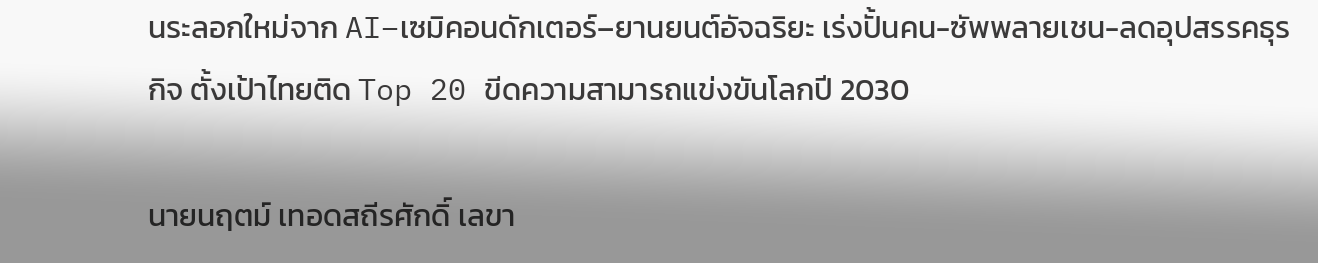นระลอกใหม่จาก AI–เซมิคอนดักเตอร์–ยานยนต์อัจฉริยะ เร่งปั้นคน-ซัพพลายเชน-ลดอุปสรรคธุรกิจ ตั้งเป้าไทยติด Top 20 ขีดความสามารถแข่งขันโลกปี 2030

นายนฤตม์ เทอดสถีรศักดิ์ เลขา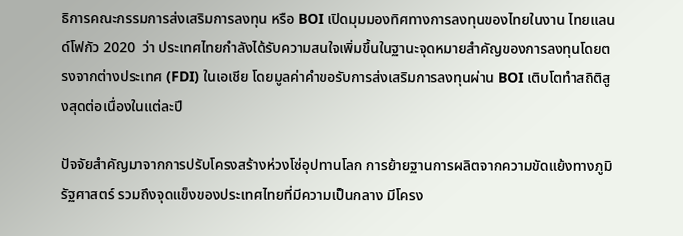ธิการคณะกรรมการส่งเสริมการลงทุน หรือ BOI เปิดมุมมองทิศทางการลงทุนของไทยในงาน ไทยแลนด์โฟกัว 2020  ว่า ประเทศไทยกำลังได้รับความสนใจเพิ่มขึ้นในฐานะจุดหมายสำคัญของการลงทุนโดยตรงจากต่างประเทศ (FDI) ในเอเชีย โดยมูลค่าคำขอรับการส่งเสริมการลงทุนผ่าน BOI เติบโตทำสถิติสูงสุดต่อเนื่องในแต่ละปี

ปัจจัยสำคัญมาจากการปรับโครงสร้างห่วงโซ่อุปทานโลก การย้ายฐานการผลิตจากความขัดแย้งทางภูมิรัฐศาสตร์ รวมถึงจุดแข็งของประเทศไทยที่มีความเป็นกลาง มีโครง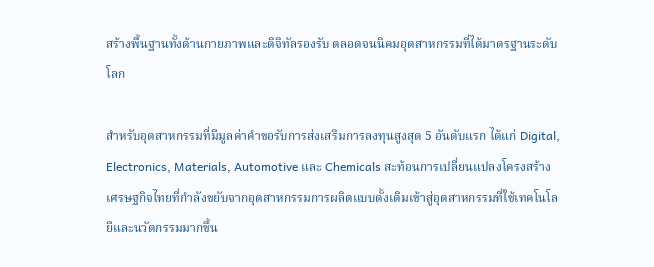สร้างพื้นฐานทั้งด้านกายภาพและดิจิทัลรองรับ ตลอดจนนิคมอุตสาหกรรมที่ได้มาตรฐานระดับโลก

สำหรับอุตสาหกรรมที่มีมูลค่าคำขอรับการส่งเสริมการลงทุนสูงสุด 5 อันดับแรก ได้แก่ Digital, Electronics, Materials, Automotive และ Chemicals สะท้อนการเปลี่ยนแปลงโครงสร้างเศรษฐกิจไทยที่กำลังขยับจากอุตสาหกรรมการผลิตแบบดั้งเดิมเข้าสู่อุตสาหกรรมที่ใช้เทคโนโลยีและนวัตกรรมมากขึ้น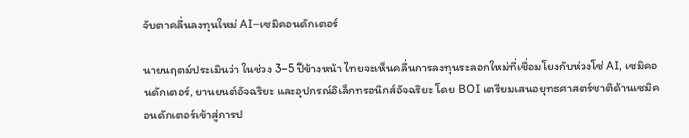จับตาคลื่นลงทุนใหม่ AI–เซมิคอนดักเตอร์

นายนฤตม์ประเมินว่า ในช่วง 3–5 ปีข้างหน้า ไทยจะเห็นคลื่นการลงทุนระลอกใหม่ที่เชื่อมโยงกับห่วงโซ่ AI, เซมิคอนดักเตอร์, ยานยนต์อัจฉริยะ และอุปกรณ์อิเล็กทรอนิกส์อัจฉริยะ โดย BOI เตรียมเสนอยุทธศาสตร์ชาติด้านเซมิคอนดักเตอร์เข้าสู่การป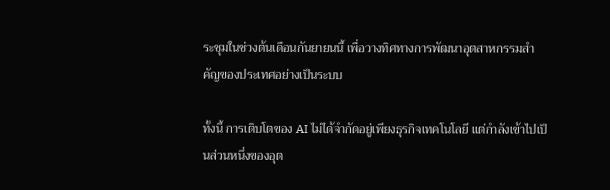ระชุมในช่วงต้นเดือนกันยายนนี้ เพื่อวางทิศทางการพัฒนาอุตสาหกรรมสำคัญของประเทศอย่างเป็นระบบ

ทั้งนี้ การเติบโตของ AI ไม่ได้จำกัดอยู่เพียงธุรกิจเทคโนโลยี แต่กำลังเข้าไปเป็นส่วนหนึ่งของอุต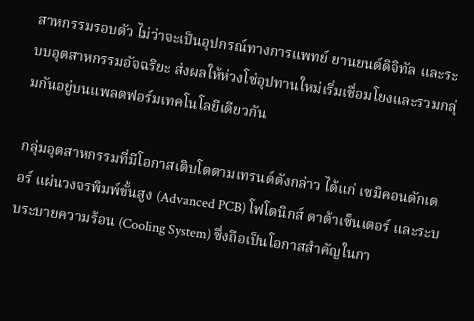สาหกรรมรอบตัว ไม่ว่าจะเป็นอุปกรณ์ทางการแพทย์ ยานยนต์ดิจิทัล และระบบอุตสาหกรรมอัจฉริยะ ส่งผลให้ห่วงโซ่อุปทานใหม่เริ่มเชื่อมโยงและรวมกลุ่มกันอยู่บนแพลตฟอร์มเทคโนโลยีเดียวกัน

กลุ่มอุตสาหกรรมที่มีโอกาสเติบโตตามเทรนด์ดังกล่าว ได้แก่ เซมิคอนดักเตอร์ แผ่นวงจรพิมพ์ขั้นสูง (Advanced PCB) โฟโตนิกส์ ดาต้าเซ็นเตอร์ และระบบระบายความร้อน (Cooling System) ซึ่งถือเป็นโอกาสสำคัญในกา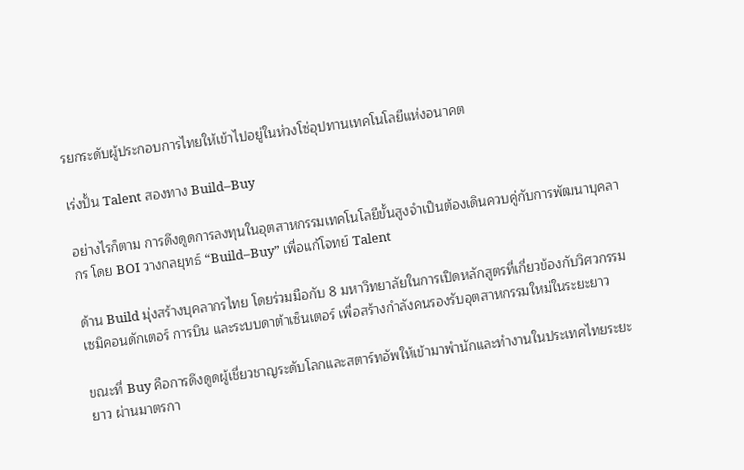รยกระดับผู้ประกอบการไทยให้เข้าไปอยู่ในห่วงโซ่อุปทานเทคโนโลยีแห่งอนาคต

เร่งปั้น Talent สองทาง Build–Buy

อย่างไรก็ตาม การดึงดูดการลงทุนในอุตสาหกรรมเทคโนโลยีขั้นสูงจำเป็นต้องเดินควบคู่กับการพัฒนาบุคลากร โดย BOI วางกลยุทธ์ “Build–Buy” เพื่อแก้โจทย์ Talent

ด้าน Build มุ่งสร้างบุคลากรไทย โดยร่วมมือกับ 8 มหาวิทยาลัยในการเปิดหลักสูตรที่เกี่ยวข้องกับวิศวกรรมเซมิคอนดักเตอร์ การบิน และระบบดาต้าเซ็นเตอร์ เพื่อสร้างกำลังคนรองรับอุตสาหกรรมใหม่ในระยะยาว

ขณะที่ Buy คือการดึงดูดผู้เชี่ยวชาญระดับโลกและสตาร์ทอัพให้เข้ามาพำนักและทำงานในประเทศไทยระยะยาว ผ่านมาตรกา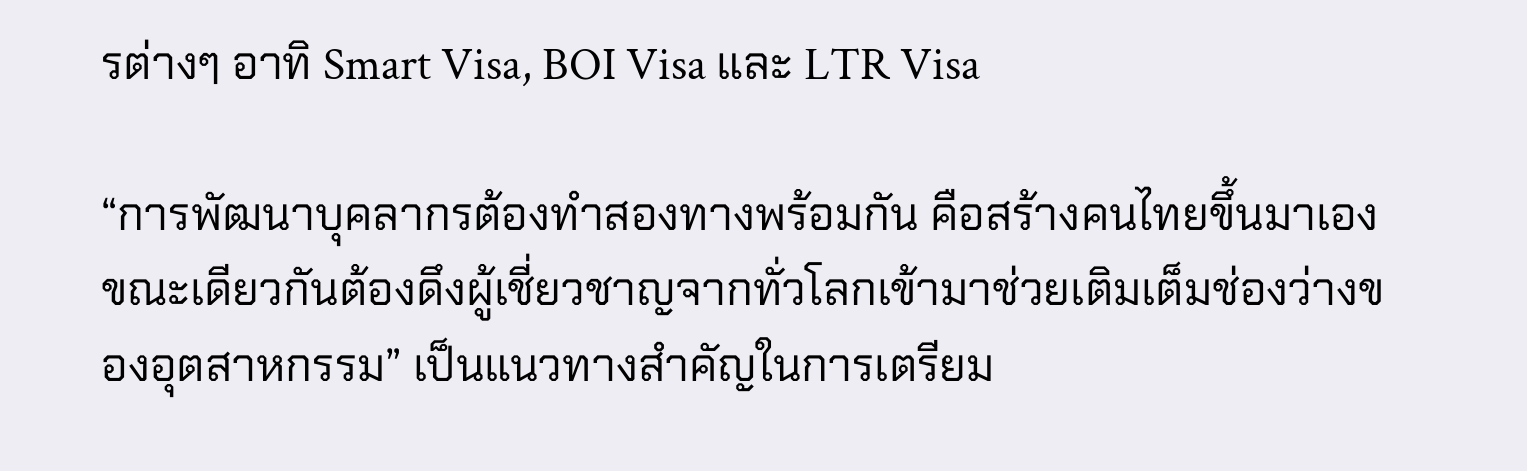รต่างๆ อาทิ Smart Visa, BOI Visa และ LTR Visa

“การพัฒนาบุคลากรต้องทำสองทางพร้อมกัน คือสร้างคนไทยขึ้นมาเอง ขณะเดียวกันต้องดึงผู้เชี่ยวชาญจากทั่วโลกเข้ามาช่วยเติมเต็มช่องว่างของอุตสาหกรรม” เป็นแนวทางสำคัญในการเตรียม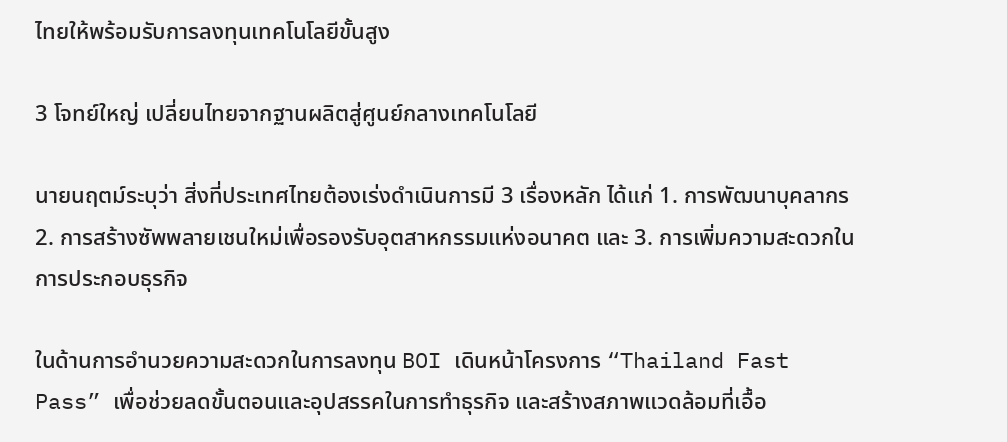ไทยให้พร้อมรับการลงทุนเทคโนโลยีขั้นสูง

3 โจทย์ใหญ่ เปลี่ยนไทยจากฐานผลิตสู่ศูนย์กลางเทคโนโลยี

นายนฤตม์ระบุว่า สิ่งที่ประเทศไทยต้องเร่งดำเนินการมี 3 เรื่องหลัก ได้แก่ 1. การพัฒนาบุคลากร 2. การสร้างซัพพลายเชนใหม่เพื่อรองรับอุตสาหกรรมแห่งอนาคต และ 3. การเพิ่มความสะดวกในการประกอบธุรกิจ

ในด้านการอำนวยความสะดวกในการลงทุน BOI เดินหน้าโครงการ “Thailand Fast Pass” เพื่อช่วยลดขั้นตอนและอุปสรรคในการทำธุรกิจ และสร้างสภาพแวดล้อมที่เอื้อ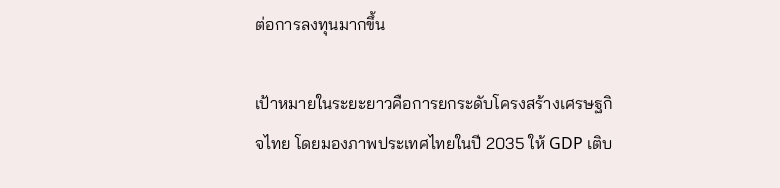ต่อการลงทุนมากขึ้น

เป้าหมายในระยะยาวคือการยกระดับโครงสร้างเศรษฐกิจไทย โดยมองภาพประเทศไทยในปี 2035 ให้ GDP เติบ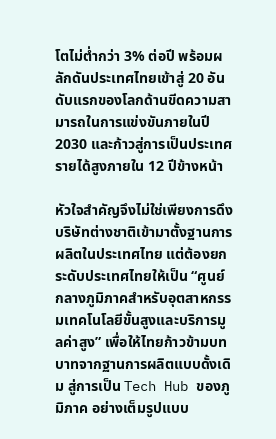โตไม่ต่ำกว่า 3% ต่อปี พร้อมผลักดันประเทศไทยเข้าสู่ 20 อันดับแรกของโลกด้านขีดความสามารถในการแข่งขันภายในปี 2030 และก้าวสู่การเป็นประเทศรายได้สูงภายใน 12 ปีข้างหน้า

หัวใจสำคัญจึงไม่ใช่เพียงการดึงบริษัทต่างชาติเข้ามาตั้งฐานการผลิตในประเทศไทย แต่ต้องยกระดับประเทศไทยให้เป็น “ศูนย์กลางภูมิภาคสำหรับอุตสาหกรรมเทคโนโลยีขั้นสูงและบริการมูลค่าสูง” เพื่อให้ไทยก้าวข้ามบทบาทจากฐานการผลิตแบบดั้งเดิม สู่การเป็น Tech Hub ของภูมิภาค อย่างเต็มรูปแบบ